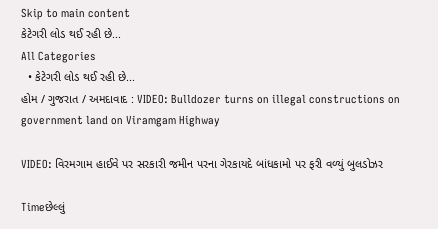Skip to main content
કેટેગરી લોડ થઈ રહી છે...
All Categories
  • કેટેગરી લોડ થઈ રહી છે...
હોમ / ગુજરાત / અમદાવાદ : VIDEO: Bulldozer turns on illegal constructions on government land on Viramgam Highway

VIDEO: વિરમગામ હાઈવે પર સરકારી જમીન પરના ગેરકાયદે બાંધકામો પર ફરી વળ્યું બુલડોઝર

Timeછેલ્લું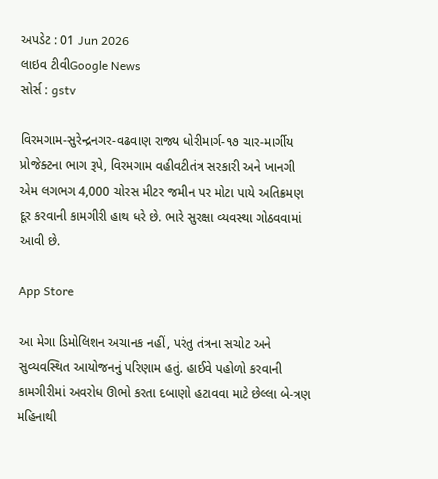અપડેટ : 01 Jun 2026
લાઇવ ટીવીGoogle News
સોર્સ : gstv

વિરમગામ-સુરેન્દ્રનગર-વઢવાણ રાજ્ય ધોરીમાર્ગ-૧૭ ચાર-માર્ગીય પ્રોજેક્ટના ભાગ રૂપે, વિરમગામ વહીવટીતંત્ર સરકારી અને ખાનગી એમ લગભગ 4,000 ચોરસ મીટર જમીન પર મોટા પાયે અતિક્રમણ દૂર કરવાની કામગીરી હાથ ધરે છે. ભારે સુરક્ષા વ્યવસ્થા ગોઠવવામાં આવી છે.

App Store

આ મેગા ડિમોલિશન અચાનક નહીં, પરંતુ તંત્રના સચોટ અને સુવ્યવસ્થિત આયોજનનું પરિણામ હતું. હાઈવે પહોળો કરવાની કામગીરીમાં અવરોધ ઊભો કરતા દબાણો હટાવવા માટે છેલ્લા બે-ત્રણ મહિનાથી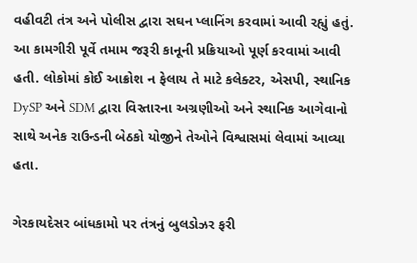વહીવટી તંત્ર અને પોલીસ દ્વારા સઘન પ્લાનિંગ કરવામાં આવી રહ્યું હતું. આ કામગીરી પૂર્વે તમામ જરૂરી કાનૂની પ્રક્રિયાઓ પૂર્ણ કરવામાં આવી હતી. લોકોમાં કોઈ આક્રોશ ન ફેલાય તે માટે કલેક્ટર, એસપી, સ્થાનિક DySP અને SDM દ્વારા વિસ્તારના અગ્રણીઓ અને સ્થાનિક આગેવાનો સાથે અનેક રાઉન્ડની બેઠકો યોજીને તેઓને વિશ્વાસમાં લેવામાં આવ્યા હતા.

ગેરકાયદેસર બાંધકામો પર તંત્રનું બુલડોઝર ફરી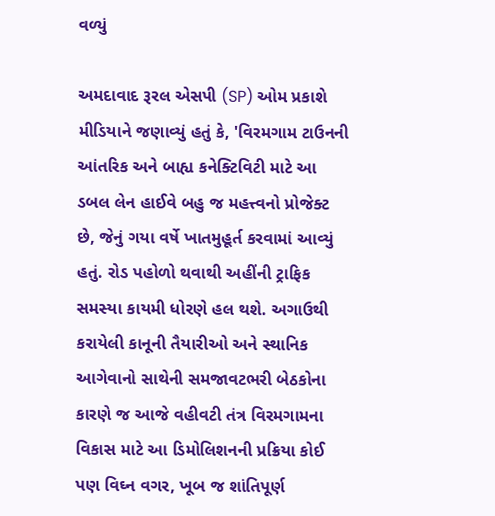વળ્યું

અમદાવાદ રૂરલ એસપી (SP) ઓમ પ્રકાશે મીડિયાને જણાવ્યું હતું કે, 'વિરમગામ ટાઉનની આંતરિક અને બાહ્ય કનેક્ટિવિટી માટે આ ડબલ લેન હાઈવે બહુ જ મહત્ત્વનો પ્રોજેક્ટ છે, જેનું ગયા વર્ષે ખાતમુહૂર્ત કરવામાં આવ્યું હતું. રોડ પહોળો થવાથી અહીંની ટ્રાફિક સમસ્યા કાયમી ધોરણે હલ થશે. અગાઉથી કરાયેલી કાનૂની તૈયારીઓ અને સ્થાનિક આગેવાનો સાથેની સમજાવટભરી બેઠકોના કારણે જ આજે વહીવટી તંત્ર વિરમગામના વિકાસ માટે આ ડિમોલિશનની પ્રક્રિયા કોઈ પણ વિઘ્ન વગર, ખૂબ જ શાંતિપૂર્ણ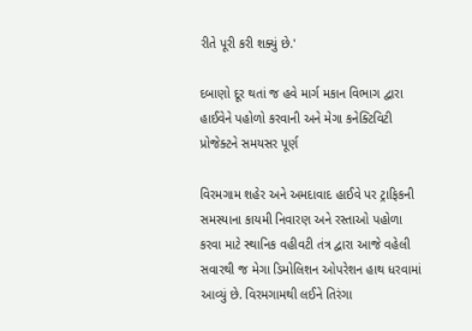રીતે પૂરી કરી શક્યું છે.'

દબાણો દૂર થતાં જ હવે માર્ગ મકાન વિભાગ દ્વારા હાઈવેને પહોળો કરવાની અને મેગા કનેક્ટિવિટી પ્રોજેક્ટને સમયસર પૂર્ણ

વિરમગામ શહેર અને અમદાવાદ હાઈવે પર ટ્રાફિકની સમસ્યાના કાયમી નિવારણ અને રસ્તાઓ પહોળા કરવા માટે સ્થાનિક વહીવટી તંત્ર દ્વારા આજે વહેલી સવારથી જ મેગા ડિમોલિશન ઓપરેશન હાથ ધરવામાં આવ્યું છે. વિરમગામથી લઈને તિરંગા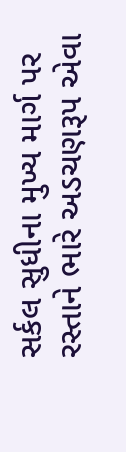સર્કલ સુધીના મુખ્ય માર્ગ પર રસ્તાને ભારે અડચણરૂપ એવા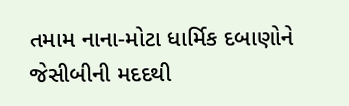તમામ નાના-મોટા ધાર્મિક દબાણોને જેસીબીની મદદથી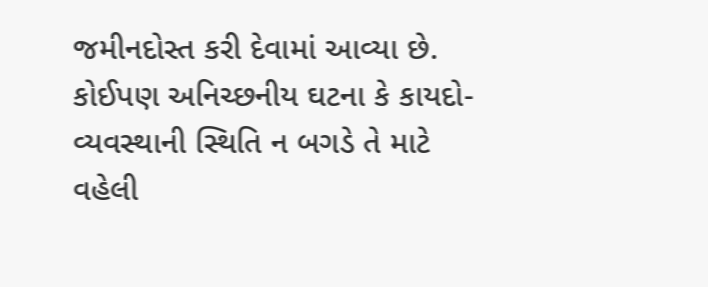જમીનદોસ્ત કરી દેવામાં આવ્યા છે. કોઈપણ અનિચ્છનીય ઘટના કે કાયદો-વ્યવસ્થાની સ્થિતિ ન બગડે તે માટે વહેલી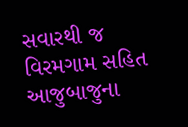સવારથી જ વિરમગામ સહિત આજુબાજુના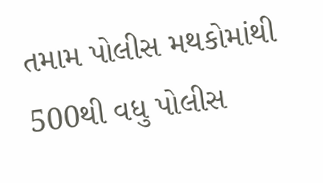તમામ પોલીસ મથકોમાંથી 500થી વધુ પોલીસ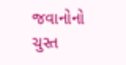જવાનોનો ચુસ્ત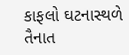કાફલો ઘટનાસ્થળે તૈનાત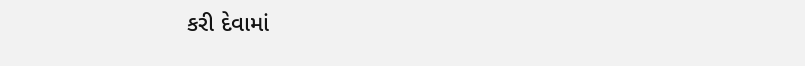કરી દેવામાં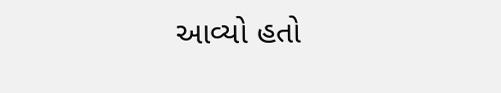આવ્યો હતો